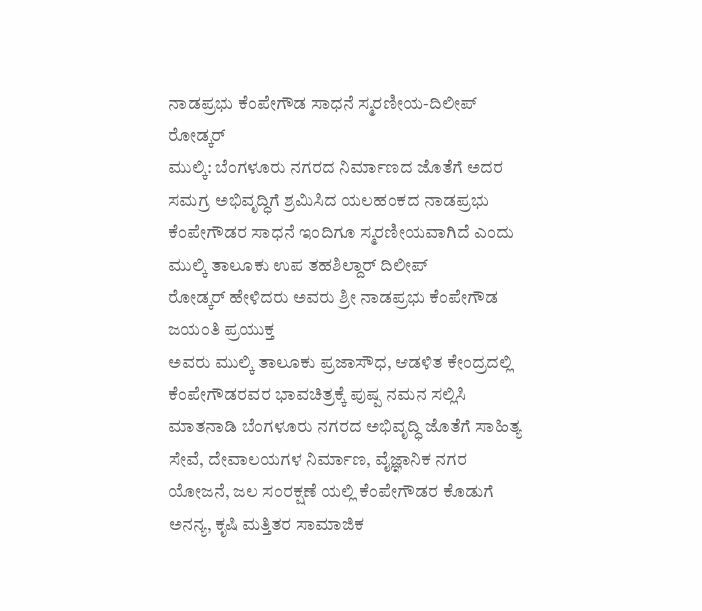ನಾಡಪ್ರಭು ಕೆಂಪೇಗೌಡ ಸಾಧನೆ ಸ್ಮರಣೀಯ-ದಿಲೀಪ್ ರೋಡ್ಕರ್
ಮುಲ್ಕಿ: ಬೆಂಗಳೂರು ನಗರದ ನಿರ್ಮಾಣದ ಜೊತೆಗೆ ಅದರ ಸಮಗ್ರ ಅಭಿವೃದ್ಧಿಗೆ ಶ್ರಮಿಸಿದ ಯಲಹಂಕದ ನಾಡಪ್ರಭು ಕೆಂಪೇಗೌಡರ ಸಾಧನೆ ಇಂದಿಗೂ ಸ್ಮರಣೀಯವಾಗಿದೆ ಎಂದು ಮುಲ್ಕಿ ತಾಲೂಕು ಉಪ ತಹಶಿಲ್ದಾರ್ ದಿಲೀಪ್
ರೋಡ್ಕರ್ ಹೇಳಿದರು ಅವರು ಶ್ರೀ ನಾಡಪ್ರಭು ಕೆಂಪೇಗೌಡ ಜಯಂತಿ ಪ್ರಯುಕ್ತ
ಅವರು ಮುಲ್ಕಿ ತಾಲೂಕು ಪ್ರಜಾಸೌಧ, ಆಡಳಿತ ಕೇಂದ್ರದಲ್ಲಿ ಕೆಂಪೇಗೌಡರವರ ಭಾವಚಿತ್ರಕ್ಕೆ ಪುಷ್ಪ ನಮನ ಸಲ್ಲಿಸಿ ಮಾತನಾಡಿ ಬೆಂಗಳೂರು ನಗರದ ಅಭಿವೃದ್ಧಿ ಜೊತೆಗೆ ಸಾಹಿತ್ಯ ಸೇವೆ, ದೇವಾಲಯಗಳ ನಿರ್ಮಾಣ, ವೈಜ್ಞಾನಿಕ ನಗರ ಯೋಜನೆ, ಜಲ ಸಂರಕ್ಷಣೆ ಯಲ್ಲಿ ಕೆಂಪೇಗೌಡರ ಕೊಡುಗೆ ಅನನ್ಯ, ಕೃಷಿ ಮತ್ತಿತರ ಸಾಮಾಜಿಕ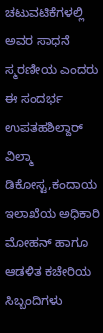ಚಟುವಟಿಕೆಗಳಲ್ಲಿ ಅವರ ಸಾಧನೆ ಸ್ಮರಣೀಯ ಎಂದರು
ಈ ಸಂದರ್ಭ ಉಪತಹಶಿಲ್ದಾರ್ ವಿಲ್ಮಾ ಡಿಕೋಸ್ಟ,ಕಂದಾಯ ಇಲಾಖೆಯ ಅಧಿಕಾರಿ ಮೋಹನ್ ಹಾಗೂ ಆಡಳಿತ ಕಚೇರಿಯ ಸಿಬ್ಬಂದಿಗಳು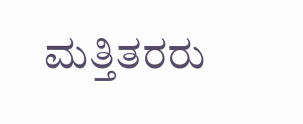ಮತ್ತಿತರರು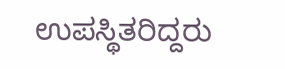ಉಪಸ್ಥಿತರಿದ್ದರು